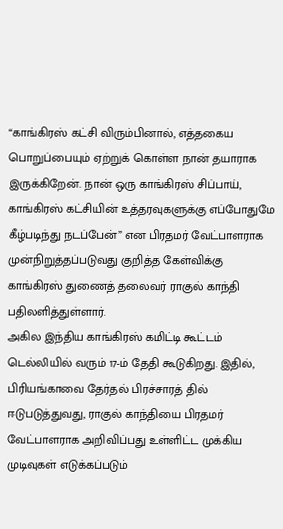“காங்கிரஸ் கட்சி விரும்பினால், எத்தகைய பொறுப்பையும் ஏற்றுக் கொள்ள நான் தயாராக இருக்கிறேன். நான் ஒரு காங்கிரஸ் சிப்பாய், காங்கிரஸ் கட்சியின் உத்தரவுகளுக்கு எப்போதுமே கீழ்படிந்து நடப்பேன்” என பிரதமர் வேட்பாளராக முன்நிறுத்தப்படுவது குறித்த கேள்விக்கு காங்கிரஸ் துணைத் தலைவர் ராகுல் காந்தி பதிலளித்துள்ளார்.
அகில இந்திய காங்கிரஸ் கமிட்டி கூட்டம் டெல்லியில் வரும் 17-ம் தேதி கூடுகிறது. இதில், பிரியங்காவை தேர்தல் பிரச்சாரத் தில் ஈடுபடுத்துவது, ராகுல் காந்தியை பிரதமர் வேட்பாளராக அறிவிப்பது உள்ளிட்ட முக்கிய முடிவுகள் எடுக்கப்படும்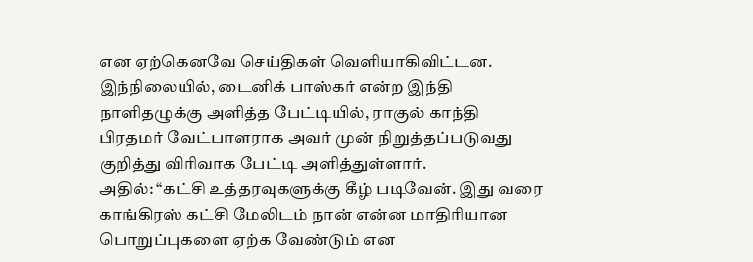என ஏற்கெனவே செய்திகள் வெளியாகிவிட்டன.
இந்நிலையில், டைனிக் பாஸ்கர் என்ற இந்தி நாளிதழுக்கு அளித்த பேட்டியில், ராகுல் காந்தி பிரதமர் வேட்பாளராக அவர் முன் நிறுத்தப்படுவது குறித்து விரிவாக பேட்டி அளித்துள்ளார்.
அதில்: “கட்சி உத்தரவுகளுக்கு கீழ் படிவேன். இது வரை காங்கிரஸ் கட்சி மேலிடம் நான் என்ன மாதிரியான பொறுப்புகளை ஏற்க வேண்டும் என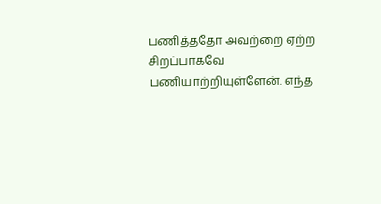பணித்ததோ அவற்றை ஏற்ற சிறப்பாகவே பணியாற்றியுள்ளேன். எந்த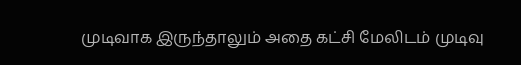முடிவாக இருந்தாலும் அதை கட்சி மேலிடம் முடிவு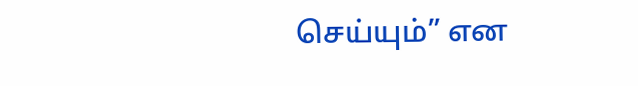செய்யும்” என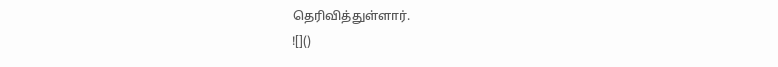தெரிவித்துள்ளார்.
![]()